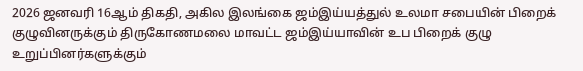2026 ஜனவரி 16ஆம் திகதி, அகில இலங்கை ஜம்இய்யத்துல் உலமா சபையின் பிறைக் குழுவினருக்கும் திருகோணமலை மாவட்ட ஜம்இய்யாவின் உப பிறைக் குழு உறுப்பினர்களுக்கும்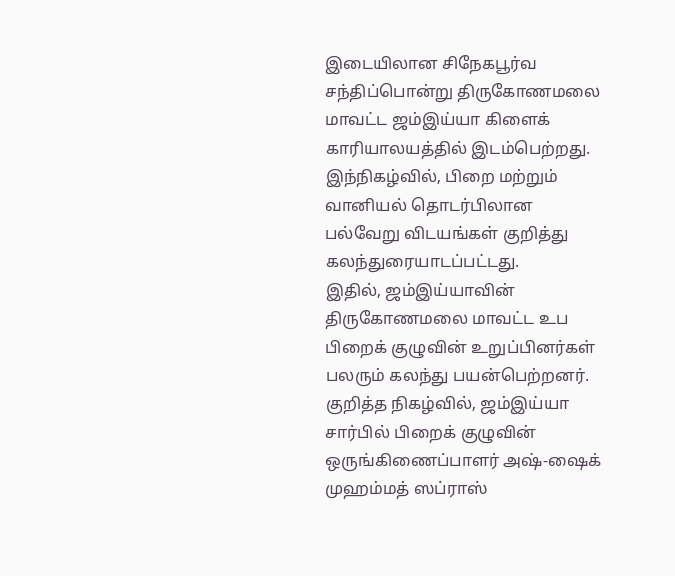இடையிலான சிநேகபூர்வ சந்திப்பொன்று திருகோணமலை மாவட்ட ஜம்இய்யா கிளைக் காரியாலயத்தில் இடம்பெற்றது.
இந்நிகழ்வில், பிறை மற்றும் வானியல் தொடர்பிலான பல்வேறு விடயங்கள் குறித்து கலந்துரையாடப்பட்டது.
இதில், ஜம்இய்யாவின் திருகோணமலை மாவட்ட உப பிறைக் குழுவின் உறுப்பினர்கள் பலரும் கலந்து பயன்பெற்றனர்.
குறித்த நிகழ்வில், ஜம்இய்யா சார்பில் பிறைக் குழுவின் ஒருங்கிணைப்பாளர் அஷ்-ஷைக் முஹம்மத் ஸப்ராஸ்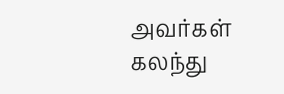அவர்கள் கலந்து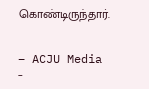கொண்டிருந்தார்.


– ACJU Media –